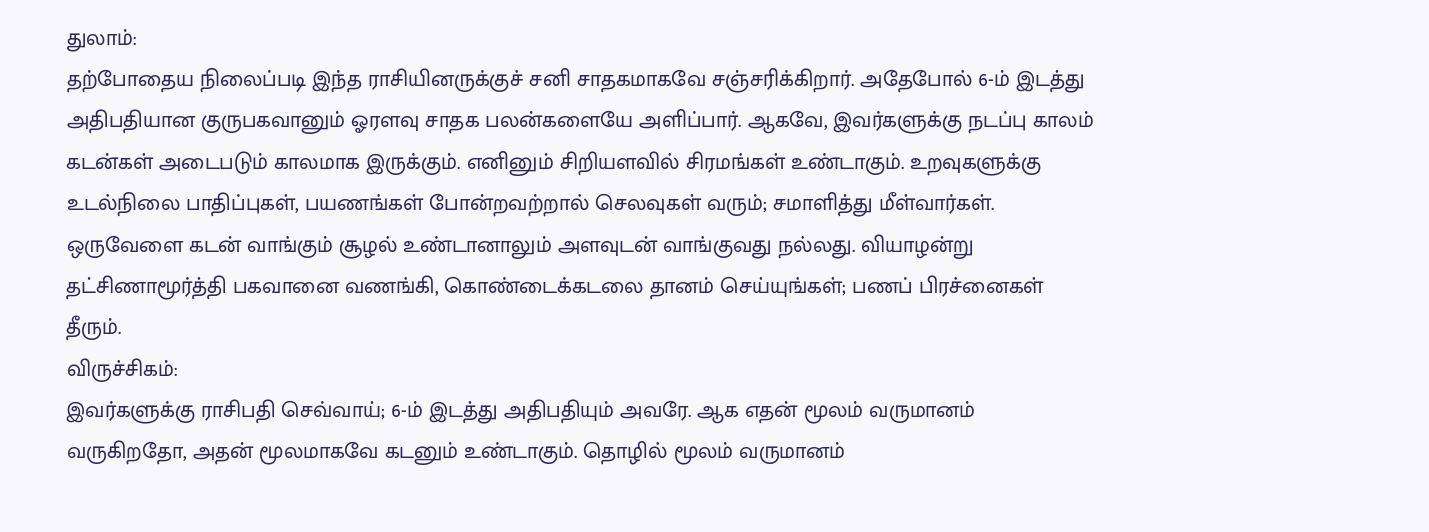துலாம்:
தற்போதைய நிலைப்படி இந்த ராசியினருக்குச் சனி சாதகமாகவே சஞ்சரிக்கிறார். அதேபோல் 6-ம் இடத்து அதிபதியான குருபகவானும் ஓரளவு சாதக பலன்களையே அளிப்பார். ஆகவே, இவர்களுக்கு நடப்பு காலம் கடன்கள் அடைபடும் காலமாக இருக்கும். எனினும் சிறியளவில் சிரமங்கள் உண்டாகும். உறவுகளுக்கு உடல்நிலை பாதிப்புகள், பயணங்கள் போன்றவற்றால் செலவுகள் வரும்; சமாளித்து மீள்வார்கள். ஒருவேளை கடன் வாங்கும் சூழல் உண்டானாலும் அளவுடன் வாங்குவது நல்லது. வியாழன்று தட்சிணாமூர்த்தி பகவானை வணங்கி, கொண்டைக்கடலை தானம் செய்யுங்கள்; பணப் பிரச்னைகள் தீரும்.
விருச்சிகம்:
இவர்களுக்கு ராசிபதி செவ்வாய்; 6-ம் இடத்து அதிபதியும் அவரே. ஆக எதன் மூலம் வருமானம் வருகிறதோ, அதன் மூலமாகவே கடனும் உண்டாகும். தொழில் மூலம் வருமானம்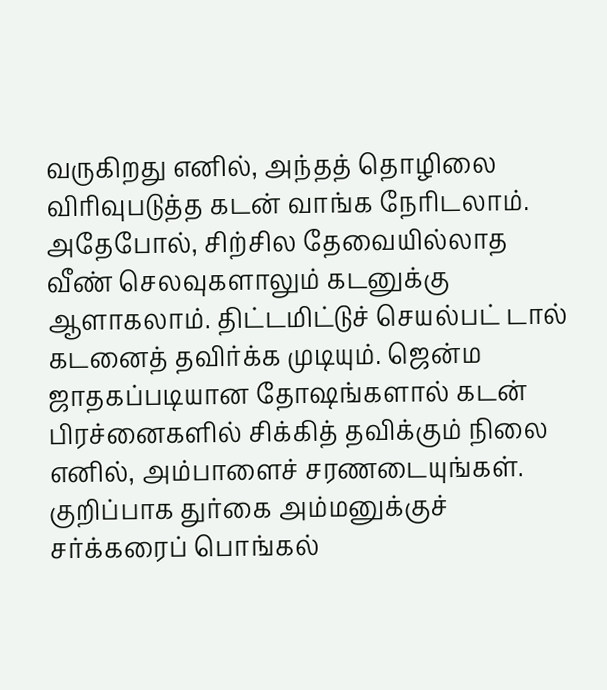வருகிறது எனில், அந்தத் தொழிலை விரிவுபடுத்த கடன் வாங்க நேரிடலாம். அதேபோல், சிற்சில தேவையில்லாத வீண் செலவுகளாலும் கடனுக்கு ஆளாகலாம். திட்டமிட்டுச் செயல்பட் டால் கடனைத் தவிர்க்க முடியும். ஜென்ம ஜாதகப்படியான தோஷங்களால் கடன் பிரச்னைகளில் சிக்கித் தவிக்கும் நிலை எனில், அம்பாளைச் சரணடையுங்கள். குறிப்பாக துர்கை அம்மனுக்குச் சர்க்கரைப் பொங்கல்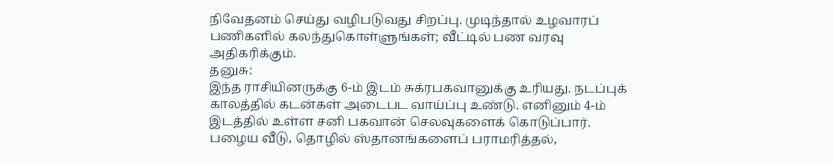நிவேதனம் செய்து வழிபடுவது சிறப்பு. முடிந்தால் உழவாரப் பணிகளில் கலந்துகொள்ளுங்கள்; வீட்டில் பண வரவு அதிகரிக்கும்.
தனுசு:
இந்த ராசியினருக்கு 6-ம் இடம் சுக்ரபகவானுக்கு உரியது. நடப்புக் காலத்தில் கடன்கள் அடைபட வாய்ப்பு உண்டு. எனினும் 4-ம் இடத்தில் உள்ள சனி பகவான் செலவுகளைக் கொடுப்பார். பழைய வீடு, தொழில் ஸ்தானங்களைப் பராமரித்தல்,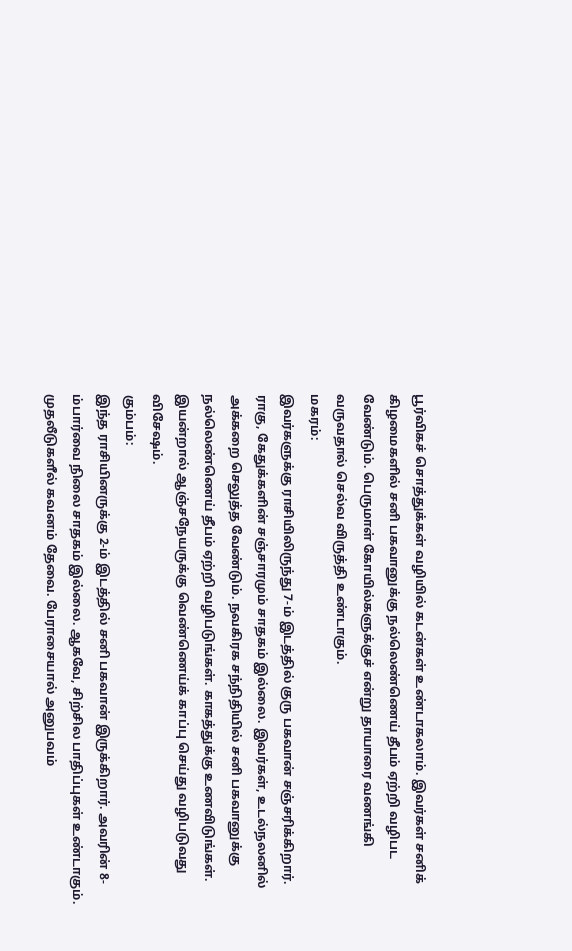பூர்விகச் சொத்துக்கள் வழியில் கடன்கள் உண்டாகலாம். இவர்கள் சனிக் கிழமைகளில் சனி பகவானுக்கு நல்லெண்ணெய் தீபம் ஏற்றி வழிபட வேண்டும். பெருமாள் கோயில்களுக்குச் என்று தாயாரை வணங்கி வருவதால் செல்வ விருத்தி உண்டாகும்.
மகரம்:
இவர்களுக்கு ராசியிலிருந்து 7-ம் இடத்தில் குரு பகவான் சஞ்சரிக்கிறார். ராகு, கேதுக்களின் சஞ்சாரமும் சாதகம் இல்லை. இவர்கள், உடல்நலனில் அக்கறை செலுத்த வேண்டும். நவகிரக சந்நிதியில் சனி பகவானுக்கு நல்லெண்ணெய் தீபம் ஏற்றி வழிபடுங்கள். காகத்துக்கு உணவிடுங்கள். இயன்றால் ஆஞ்சநேயருக்கு வெண்ணெய்க் காப்பு செய்து வழிபடுவது விசேஷம்.
கும்பம்:
இந்த ராசியினருக்கு 2-ம் இடத்தில் சனி பகவான் இருக்கிறார். அவரின் 8-ம்பார்வை நிலை சாதகம் இல்லை. ஆகவே, சிற்சில பாதிப்புகள் உண்டாகும். முதலீடுகளீல் கவனம் தேவை. பேராசையால் அனுபவம்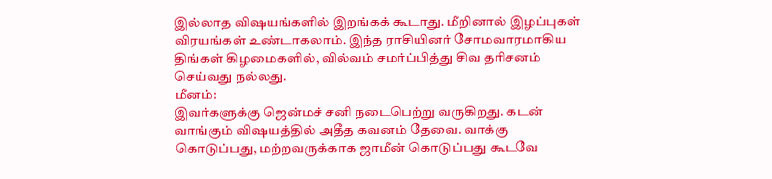இல்லாத விஷயங்களில் இறங்கக் கூடாது. மீறினால் இழப்புகள் விரயங்கள் உண்டாகலாம். இந்த ராசியினர் சோமவாரமாகிய திங்கள் கிழமைகளில், வில்வம் சமர்ப்பித்து சிவ தரிசனம் செய்வது நல்லது.
மீனம்:
இவர்களுக்கு ஜென்மச் சனி நடைபெற்று வருகிறது. கடன் வாங்கும் விஷயத்தில் அதீத கவனம் தேவை. வாக்கு கொடுப்பது, மற்றவருக்காக ஜாமீன் கொடுப்பது கூடவே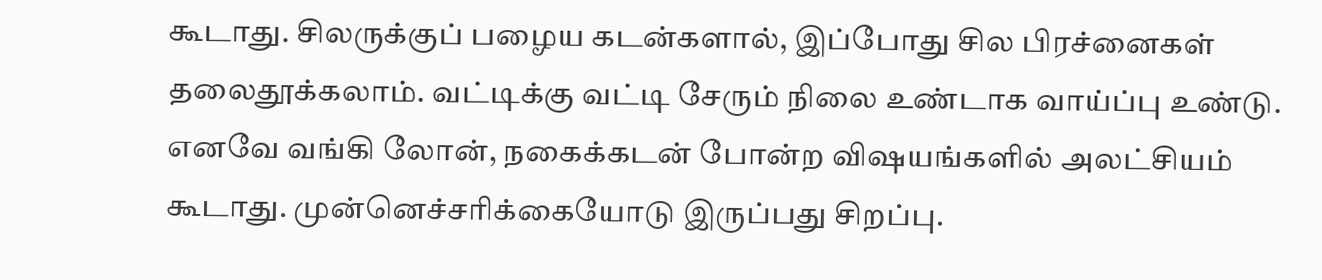கூடாது. சிலருக்குப் பழைய கடன்களால், இப்போது சில பிரச்னைகள் தலைதூக்கலாம். வட்டிக்கு வட்டி சேரும் நிலை உண்டாக வாய்ப்பு உண்டு. எனவே வங்கி லோன், நகைக்கடன் போன்ற விஷயங்களில் அலட்சியம் கூடாது. முன்னெச்சரிக்கையோடு இருப்பது சிறப்பு.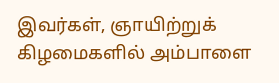இவர்கள், ஞாயிற்றுக் கிழமைகளில் அம்பாளை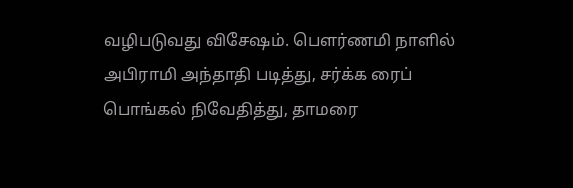வழிபடுவது விசேஷம். பெளர்ணமி நாளில் அபிராமி அந்தாதி படித்து, சர்க்க ரைப் பொங்கல் நிவேதித்து, தாமரை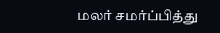மலர் சமர்ப்பித்து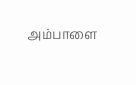அம்பாளை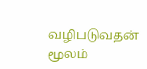வழிபடுவதன் மூலம்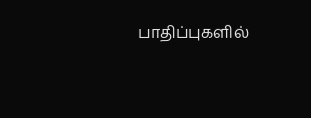பாதிப்புகளில்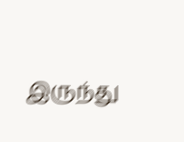இருந்து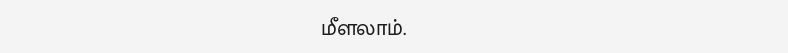மீளலாம்.